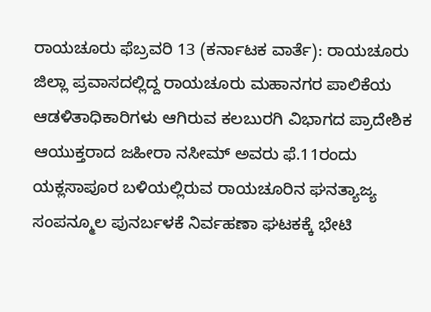ರಾಯಚೂರು ಫೆಬ್ರವರಿ 13 (ಕರ್ನಾಟಕ ವಾರ್ತೆ): ರಾಯಚೂರು ಜಿಲ್ಲಾ ಪ್ರವಾಸದಲ್ಲಿದ್ದ ರಾಯಚೂರು ಮಹಾನಗರ ಪಾಲಿಕೆಯ ಆಡಳಿತಾಧಿಕಾರಿಗಳು ಆಗಿರುವ ಕಲಬುರಗಿ ವಿಭಾಗದ ಪ್ರಾದೇಶಿಕ ಆಯುಕ್ತರಾದ ಜಹೀರಾ ನಸೀಮ್ ಅವರು ಫೆ.11ರಂದು ಯಕ್ಲಸಾಪೂರ ಬಳಿಯಲ್ಲಿರುವ ರಾಯಚೂರಿನ ಘನತ್ಯಾಜ್ಯ ಸಂಪನ್ಮೂಲ ಪುನರ್ಬಳಕೆ ನಿರ್ವಹಣಾ ಘಟಕಕ್ಕೆ ಭೇಟಿ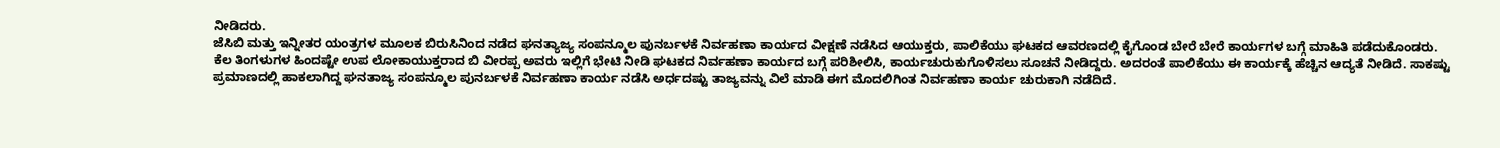ನೀಡಿದರು.
ಜೆಸಿಬಿ ಮತ್ತು ಇನ್ನೀತರ ಯಂತ್ರಗಳ ಮೂಲಕ ಬಿರುಸಿನಿಂದ ನಡೆದ ಘನತ್ಯಾಜ್ಯ ಸಂಪನ್ಮೂಲ ಪುನರ್ಬಳಕೆ ನಿರ್ವಹಣಾ ಕಾರ್ಯದ ವೀಕ್ಷಣೆ ನಡೆಸಿದ ಆಯುಕ್ತರು, ಪಾಲಿಕೆಯು ಘಟಕದ ಆವರಣದಲ್ಲಿ ಕೈಗೊಂಡ ಬೇರೆ ಬೇರೆ ಕಾರ್ಯಗಳ ಬಗ್ಗೆ ಮಾಹಿತಿ ಪಡೆದುಕೊಂಡರು.
ಕೆಲ ತಿಂಗಳುಗಳ ಹಿಂದಷ್ಟೇ ಉಪ ಲೋಕಾಯುಕ್ತರಾದ ಬಿ ವೀರಪ್ಪ ಅವರು ಇಲ್ಲಿಗೆ ಭೇಟಿ ನೀಡಿ ಘಟಕದ ನಿರ್ವಹಣಾ ಕಾರ್ಯದ ಬಗ್ಗೆ ಪರಿಶೀಲಿಸಿ, ಕಾರ್ಯಚುರುಕುಗೊಳಿಸಲು ಸೂಚನೆ ನೀಡಿದ್ದರು. ಅದರಂತೆ ಪಾಲಿಕೆಯು ಈ ಕಾರ್ಯಕ್ಕೆ ಹೆಚ್ಚಿನ ಆದ್ಯತೆ ನೀಡಿದೆ. ಸಾಕಷ್ಟು ಪ್ರಮಾಣದಲ್ಲಿ ಹಾಕಲಾಗಿದ್ದ ಘನತಾಜ್ಯ ಸಂಪನ್ಮೂಲ ಪುನರ್ಬಳಕೆ ನಿರ್ವಹಣಾ ಕಾರ್ಯ ನಡೆಸಿ ಅರ್ಧದಷ್ಟು ತಾಜ್ಯವನ್ನು ವಿಲೆ ಮಾಡಿ ಈಗ ಮೊದಲಿಗಿಂತ ನಿರ್ವಹಣಾ ಕಾರ್ಯ ಚುರುಕಾಗಿ ನಡೆದಿದೆ.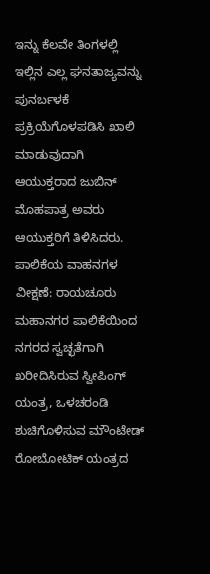ಇನ್ನು ಕೆಲವೇ ತಿಂಗಳಲ್ಲಿ ಇಲ್ಲಿನ ಎಲ್ಲ ಘನತಾಜ್ಯವನ್ನು ಪುನರ್ಬಳಕೆ ಪ್ರಕ್ರಿಯೆಗೊಳಪಡಿಸಿ ಖಾಲಿ ಮಾಡುವುದಾಗಿ ಆಯುಕ್ತರಾದ ಜುಬಿನ್ ಮೊಹಪಾತ್ರ ಅವರು ಆಯುಕ್ತರಿಗೆ ತಿಳಿಸಿದರು.
ಪಾಲಿಕೆಯ ವಾಹನಗಳ ವೀಕ್ಷಣೆ: ರಾಯಚೂರು ಮಹಾನಗರ ಪಾಲಿಕೆಯಿಂದ ನಗರದ ಸ್ವಚ್ಛತೆಗಾಗಿ ಖರೀದಿಸಿರುವ ಸ್ವೀಪಿಂಗ್ ಯಂತ್ರ, ಒಳಚರಂಡಿ ಶುಚಿಗೊಳಿಸುವ ಮೌಂಟೇಡ್ ರೋಬೋಟಿಕ್ ಯಂತ್ರದ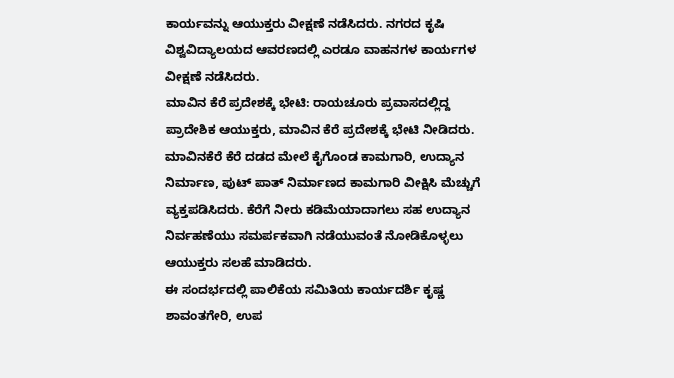ಕಾರ್ಯವನ್ನು ಆಯುಕ್ತರು ವೀಕ್ಷಣೆ ನಡೆಸಿದರು. ನಗರದ ಕೃಷಿ ವಿಶ್ವವಿದ್ಯಾಲಯದ ಆವರಣದಲ್ಲಿ ಎರಡೂ ವಾಹನಗಳ ಕಾರ್ಯಗಳ ವೀಕ್ಷಣೆ ನಡೆಸಿದರು.
ಮಾವಿನ ಕೆರೆ ಪ್ರದೇಶಕ್ಕೆ ಭೇಟಿ: ರಾಯಚೂರು ಪ್ರವಾಸದಲ್ಲಿದ್ದ ಪ್ರಾದೇಶಿಕ ಆಯುಕ್ತರು, ಮಾವಿನ ಕೆರೆ ಪ್ರದೇಶಕ್ಕೆ ಭೇಟಿ ನೀಡಿದರು. ಮಾವಿನಕೆರೆ ಕೆರೆ ದಡದ ಮೇಲೆ ಕೈಗೊಂಡ ಕಾಮಗಾರಿ, ಉದ್ಯಾನ ನಿರ್ಮಾಣ, ಪುಟ್ ಪಾತ್ ನಿರ್ಮಾಣದ ಕಾಮಗಾರಿ ವೀಕ್ಷಿಸಿ ಮೆಚ್ಚುಗೆ ವ್ಯಕ್ತಪಡಿಸಿದರು. ಕೆರೆಗೆ ನೀರು ಕಡಿಮೆಯಾದಾಗಲು ಸಹ ಉದ್ಯಾನ ನಿರ್ವಹಣೆಯು ಸಮರ್ಪಕವಾಗಿ ನಡೆಯುವಂತೆ ನೋಡಿಕೊಳ್ಳಲು ಆಯುಕ್ತರು ಸಲಹೆ ಮಾಡಿದರು.
ಈ ಸಂದರ್ಭದಲ್ಲಿ ಪಾಲಿಕೆಯ ಸಮಿತಿಯ ಕಾರ್ಯದರ್ಶಿ ಕೃಷ್ಣ ಶಾವಂತಗೇರಿ, ಉಪ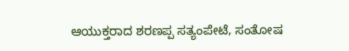ಆಯುಕ್ತರಾದ ಶರಣಪ್ಪ ಸತ್ಯಂಪೇಟೆ, ಸಂತೋಷ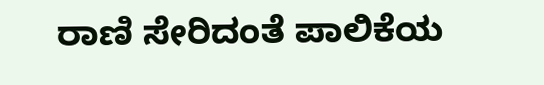ರಾಣಿ ಸೇರಿದಂತೆ ಪಾಲಿಕೆಯ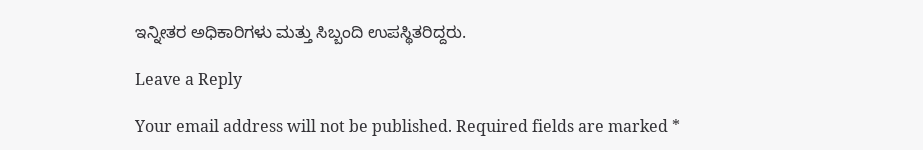ಇನ್ನೀತರ ಅಧಿಕಾರಿಗಳು ಮತ್ತು ಸಿಬ್ಬಂದಿ ಉಪಸ್ಥಿತರಿದ್ದರು.

Leave a Reply

Your email address will not be published. Required fields are marked *